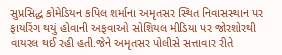સુપ્રસિદ્ધ કોમેડિયન કપિલ શર્માના અમૃતસર સ્થિત નિવાસસ્થાન પર ફાયરિંગ થયું હોવાની અફવાઓ સોશિયલ મીડિયા પર જોરશોરથી વાયરલ થઈ રહી હતી.જેને અમૃતસર પોલીસે સત્તાવાર રીતે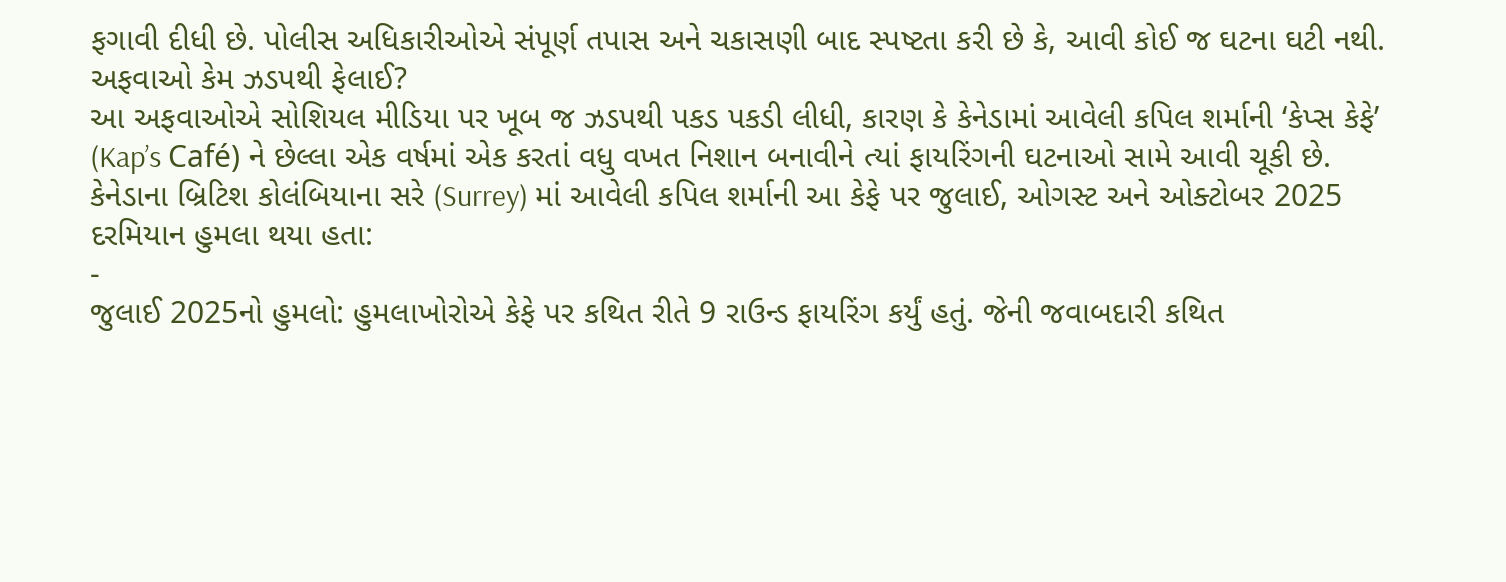ફગાવી દીધી છે. પોલીસ અધિકારીઓએ સંપૂર્ણ તપાસ અને ચકાસણી બાદ સ્પષ્ટતા કરી છે કે, આવી કોઈ જ ઘટના ઘટી નથી.
અફવાઓ કેમ ઝડપથી ફેલાઈ?
આ અફવાઓએ સોશિયલ મીડિયા પર ખૂબ જ ઝડપથી પકડ પકડી લીધી, કારણ કે કેનેડામાં આવેલી કપિલ શર્માની ‘કેપ્સ કેફે’ (Kap’s Café) ને છેલ્લા એક વર્ષમાં એક કરતાં વધુ વખત નિશાન બનાવીને ત્યાં ફાયરિંગની ઘટનાઓ સામે આવી ચૂકી છે.
કેનેડાના બ્રિટિશ કોલંબિયાના સરે (Surrey) માં આવેલી કપિલ શર્માની આ કેફે પર જુલાઈ, ઓગસ્ટ અને ઓક્ટોબર 2025 દરમિયાન હુમલા થયા હતા:
-
જુલાઈ 2025નો હુમલો: હુમલાખોરોએ કેફે પર કથિત રીતે 9 રાઉન્ડ ફાયરિંગ કર્યું હતું. જેની જવાબદારી કથિત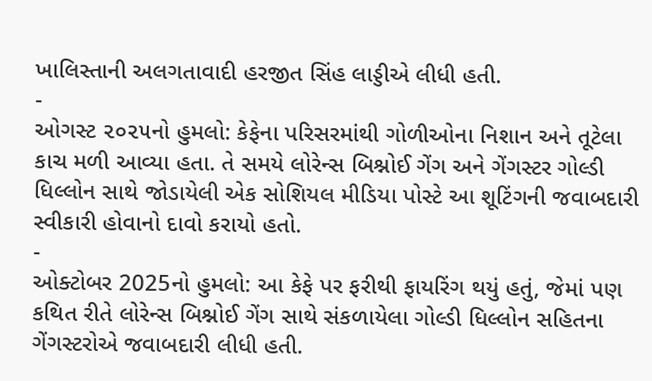ખાલિસ્તાની અલગતાવાદી હરજીત સિંહ લાડ્ડીએ લીધી હતી.
-
ઓગસ્ટ ૨૦૨૫નો હુમલો: કેફેના પરિસરમાંથી ગોળીઓના નિશાન અને તૂટેલા કાચ મળી આવ્યા હતા. તે સમયે લોરેન્સ બિશ્નોઈ ગેંગ અને ગેંગસ્ટર ગોલ્ડી ધિલ્લોન સાથે જોડાયેલી એક સોશિયલ મીડિયા પોસ્ટે આ શૂટિંગની જવાબદારી સ્વીકારી હોવાનો દાવો કરાયો હતો.
-
ઓક્ટોબર 2025નો હુમલો: આ કેફે પર ફરીથી ફાયરિંગ થયું હતું, જેમાં પણ કથિત રીતે લોરેન્સ બિશ્નોઈ ગેંગ સાથે સંકળાયેલા ગોલ્ડી ધિલ્લોન સહિતના ગેંગસ્ટરોએ જવાબદારી લીધી હતી.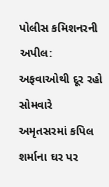પોલીસ કમિશનરની અપીલ: અફવાઓથી દૂર રહો
સોમવારે અમૃતસરમાં કપિલ શર્માના ઘર પર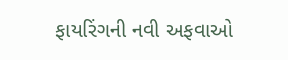ફાયરિંગની નવી અફવાઓ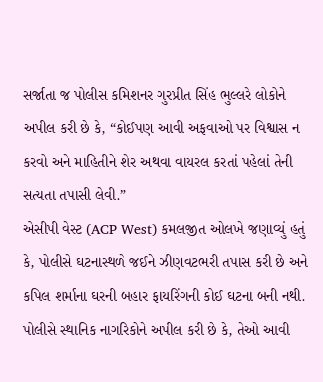સર્જાતા જ પોલીસ કમિશનર ગુરપ્રીત સિંહ ભુલ્લરે લોકોને અપીલ કરી છે કે, “કોઈપણ આવી અફવાઓ પર વિશ્વાસ ન કરવો અને માહિતીને શેર અથવા વાયરલ કરતાં પહેલાં તેની સત્યતા તપાસી લેવી.”
એસીપી વેસ્ટ (ACP West) કમલજીત ઓલખે જણાવ્યું હતું કે, પોલીસે ઘટનાસ્થળે જઈને ઝીણવટભરી તપાસ કરી છે અને કપિલ શર્માના ઘરની બહાર ફાયરિંગની કોઈ ઘટના બની નથી. પોલીસે સ્થાનિક નાગરિકોને અપીલ કરી છે કે, તેઓ આવી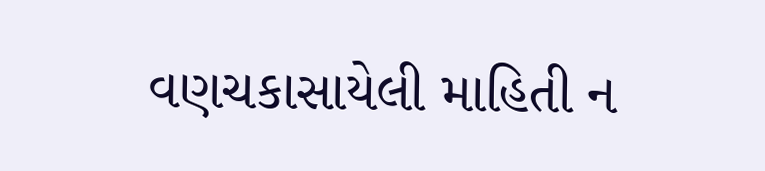વણચકાસાયેલી માહિતી ન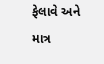ફેલાવે અને માત્ર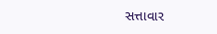સત્તાવાર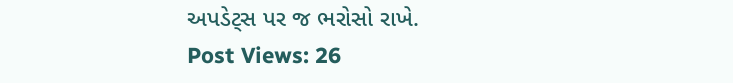અપડેટ્સ પર જ ભરોસો રાખે.
Post Views: 26